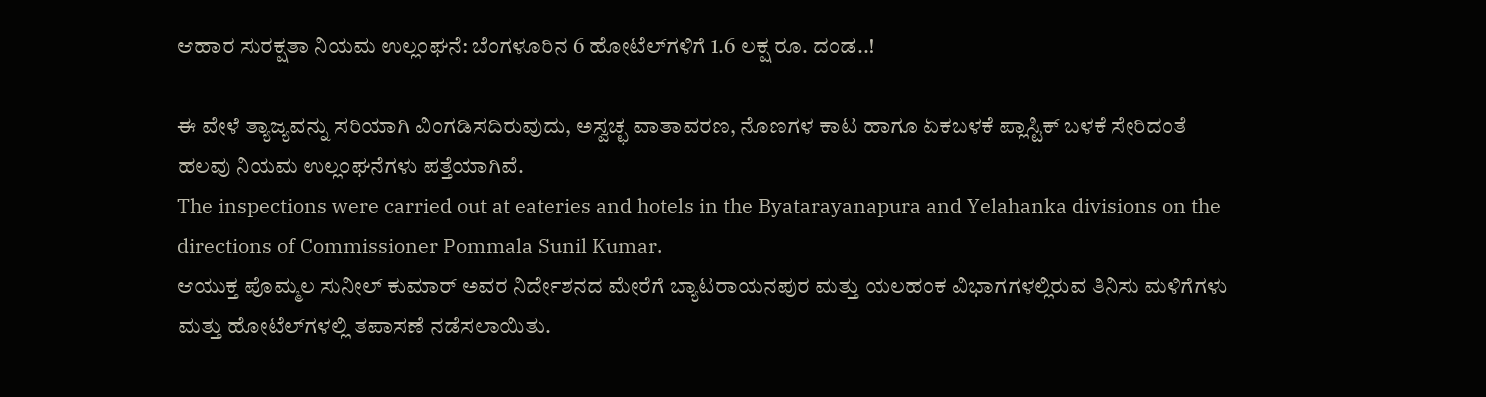ಆಹಾರ ಸುರಕ್ಷತಾ ನಿಯಮ ಉಲ್ಲಂಘನೆ: ಬೆಂಗಳೂರಿನ 6 ಹೋಟೆಲ್‌ಗಳಿಗೆ 1.6 ಲಕ್ಷ ರೂ. ದಂಡ..!

ಈ ವೇಳೆ ತ್ಯಾಜ್ಯವನ್ನು ಸರಿಯಾಗಿ ವಿಂಗಡಿಸದಿರುವುದು, ಅಸ್ವಚ್ಛ ವಾತಾವರಣ, ನೊಣಗಳ ಕಾಟ ಹಾಗೂ ಏಕಬಳಕೆ ಪ್ಲಾಸ್ಟಿಕ್‌ ಬಳಕೆ ಸೇರಿದಂತೆ ಹಲವು ನಿಯಮ ಉಲ್ಲಂಘನೆಗಳು ಪತ್ತೆಯಾಗಿವೆ.
The inspections were carried out at eateries and hotels in the Byatarayanapura and Yelahanka divisions on the directions of Commissioner Pommala Sunil Kumar.
ಆಯುಕ್ತ ಪೊಮ್ಮಲ ಸುನೀಲ್ ಕುಮಾರ್ ಅವರ ನಿರ್ದೇಶನದ ಮೇರೆಗೆ ಬ್ಯಾಟರಾಯನಪುರ ಮತ್ತು ಯಲಹಂಕ ವಿಭಾಗಗಳಲ್ಲಿರುವ ತಿನಿಸು ಮಳಿಗೆಗಳು ಮತ್ತು ಹೋಟೆಲ್‌ಗಳಲ್ಲಿ ತಪಾಸಣೆ ನಡೆಸಲಾಯಿತು.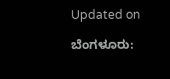Updated on

ಬೆಂಗಳೂರು: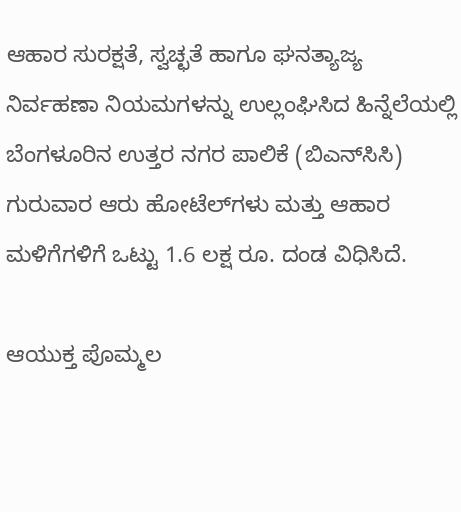ಆಹಾರ ಸುರಕ್ಷತೆ, ಸ್ವಚ್ಛತೆ ಹಾಗೂ ಘನತ್ಯಾಜ್ಯ ನಿರ್ವಹಣಾ ನಿಯಮಗಳನ್ನು ಉಲ್ಲಂಘಿಸಿದ ಹಿನ್ನೆಲೆಯಲ್ಲಿ ಬೆಂಗಳೂರಿನ ಉತ್ತರ ನಗರ ಪಾಲಿಕೆ (ಬಿಎನ್‌ಸಿಸಿ) ಗುರುವಾರ ಆರು ಹೋಟೆಲ್‌ಗಳು ಮತ್ತು ಆಹಾರ ಮಳಿಗೆಗಳಿಗೆ ಒಟ್ಟು 1.6 ಲಕ್ಷ ರೂ. ದಂಡ ವಿಧಿಸಿದೆ.

ಆಯುಕ್ತ ಪೊಮ್ಮಲ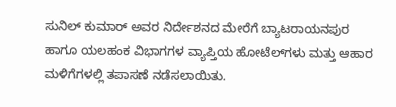ಸುನಿಲ್‌ ಕುಮಾರ್‌ ಅವರ ನಿರ್ದೇಶನದ ಮೇರೆಗೆ ಬ್ಯಾಟರಾಯನಪುರ ಹಾಗೂ ಯಲಹಂಕ ವಿಭಾಗಗಳ ವ್ಯಾಪ್ತಿಯ ಹೋಟೆಲ್‌ಗಳು ಮತ್ತು ಆಹಾರ ಮಳಿಗೆಗಳಲ್ಲಿ ತಪಾಸಣೆ ನಡೆಸಲಾಯಿತು.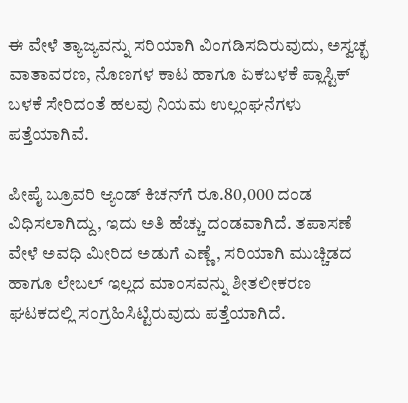ಈ ವೇಳೆ ತ್ಯಾಜ್ಯವನ್ನು ಸರಿಯಾಗಿ ವಿಂಗಡಿಸದಿರುವುದು, ಅಸ್ವಚ್ಛ ವಾತಾವರಣ, ನೊಣಗಳ ಕಾಟ ಹಾಗೂ ಏಕಬಳಕೆ ಪ್ಲಾಸ್ಟಿಕ್‌ ಬಳಕೆ ಸೇರಿದಂತೆ ಹಲವು ನಿಯಮ ಉಲ್ಲಂಘನೆಗಳು ಪತ್ತೆಯಾಗಿವೆ.

ಪೀಪೈ ಬ್ರೂವರಿ ಆ್ಯಂಡ್‌ ಕಿಚನ್‌ಗೆ ರೂ.80,000 ದಂಡ ವಿಧಿಸಲಾಗಿದ್ದು, ಇದು ಅತಿ ಹೆಚ್ಚು ದಂಡವಾಗಿದೆ. ತಪಾಸಣೆ ವೇಳೆ ಅವಧಿ ಮೀರಿದ ಅಡುಗೆ ಎಣ್ಣೆ, ಸರಿಯಾಗಿ ಮುಚ್ಚಿಡದ ಹಾಗೂ ಲೇಬಲ್‌ ಇಲ್ಲದ ಮಾಂಸವನ್ನು ಶೀತಲೀಕರಣ ಘಟಕದಲ್ಲಿ ಸಂಗ್ರಹಿಸಿಟ್ಟಿರುವುದು ಪತ್ತೆಯಾಗಿದೆ.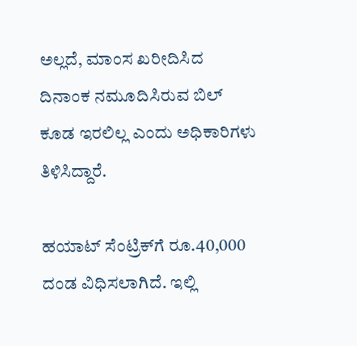ಅಲ್ಲದೆ, ಮಾಂಸ ಖರೀದಿಸಿದ ದಿನಾಂಕ ನಮೂದಿಸಿರುವ ಬಿಲ್‌ ಕೂಡ ಇರಲಿಲ್ಲ ಎಂದು ಅಧಿಕಾರಿಗಳು ತಿಳಿಸಿದ್ದಾರೆ.

ಹಯಾಟ್‌ ಸೆಂಟ್ರಿಕ್‌ಗೆ ರೂ.40,000 ದಂಡ ವಿಧಿಸಲಾಗಿದೆ. ಇಲ್ಲಿ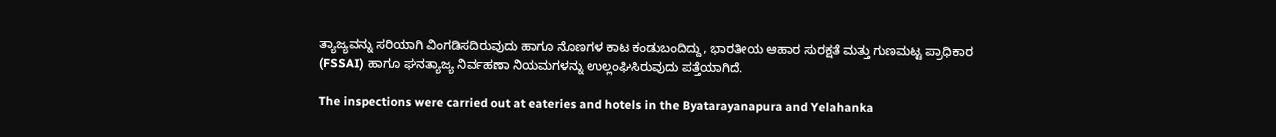ತ್ಯಾಜ್ಯವನ್ನು ಸರಿಯಾಗಿ ವಿಂಗಡಿಸದಿರುವುದು ಹಾಗೂ ನೊಣಗಳ ಕಾಟ ಕಂಡುಬಂದಿದ್ದು, ಭಾರತೀಯ ಆಹಾರ ಸುರಕ್ಷತೆ ಮತ್ತು ಗುಣಮಟ್ಟ ಪ್ರಾಧಿಕಾರ (FSSAI) ಹಾಗೂ ಘನತ್ಯಾಜ್ಯ ನಿರ್ವಹಣಾ ನಿಯಮಗಳನ್ನು ಉಲ್ಲಂಘಿಸಿರುವುದು ಪತ್ತೆಯಾಗಿದೆ.

The inspections were carried out at eateries and hotels in the Byatarayanapura and Yelahanka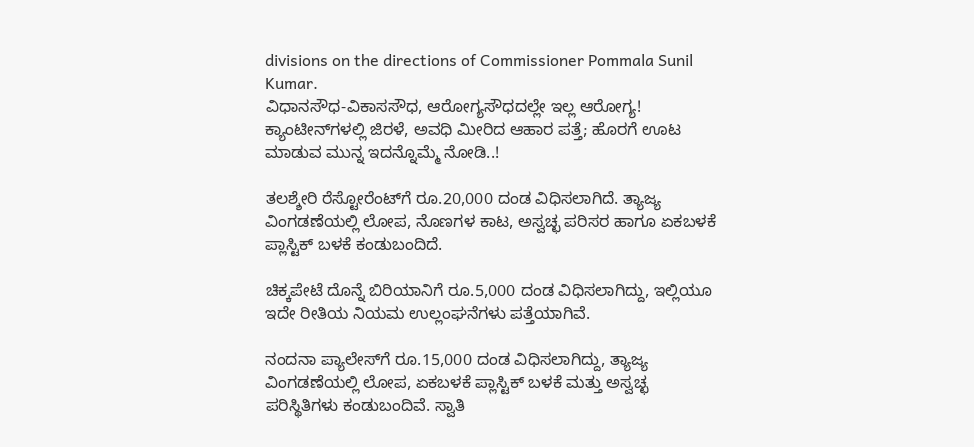divisions on the directions of Commissioner Pommala Sunil Kumar.
ವಿಧಾನಸೌಧ-ವಿಕಾಸಸೌಧ, ಆರೋಗ್ಯಸೌಧದಲ್ಲೇ ಇಲ್ಲ ಆರೋಗ್ಯ! ಕ್ಯಾಂಟೀನ್‌ಗಳಲ್ಲಿ ಜಿರಳೆ, ಅವಧಿ ಮೀರಿದ ಆಹಾರ ಪತ್ತೆ; ಹೊರಗೆ ಊಟ ಮಾಡುವ ಮುನ್ನ ಇದನ್ನೊಮ್ಮೆ ನೋಡಿ..!

ತಲಶ್ಶೇರಿ ರೆಸ್ಟೋರೆಂಟ್‌ಗೆ ರೂ.20,000 ದಂಡ ವಿಧಿಸಲಾಗಿದೆ. ತ್ಯಾಜ್ಯ ವಿಂಗಡಣೆಯಲ್ಲಿ ಲೋಪ, ನೊಣಗಳ ಕಾಟ, ಅಸ್ವಚ್ಛ ಪರಿಸರ ಹಾಗೂ ಏಕಬಳಕೆ ಪ್ಲಾಸ್ಟಿಕ್‌ ಬಳಕೆ ಕಂಡುಬಂದಿದೆ.

ಚಿಕ್ಕಪೇಟೆ ದೊನ್ನೆ ಬಿರಿಯಾನಿಗೆ ರೂ.5,000 ದಂಡ ವಿಧಿಸಲಾಗಿದ್ದು, ಇಲ್ಲಿಯೂ ಇದೇ ರೀತಿಯ ನಿಯಮ ಉಲ್ಲಂಘನೆಗಳು ಪತ್ತೆಯಾಗಿವೆ.

ನಂದನಾ ಪ್ಯಾಲೇಸ್‌ಗೆ ರೂ.15,000 ದಂಡ ವಿಧಿಸಲಾಗಿದ್ದು, ತ್ಯಾಜ್ಯ ವಿಂಗಡಣೆಯಲ್ಲಿ ಲೋಪ, ಏಕಬಳಕೆ ಪ್ಲಾಸ್ಟಿಕ್‌ ಬಳಕೆ ಮತ್ತು ಅಸ್ವಚ್ಛ ಪರಿಸ್ಥಿತಿಗಳು ಕಂಡುಬಂದಿವೆ. ಸ್ವಾತಿ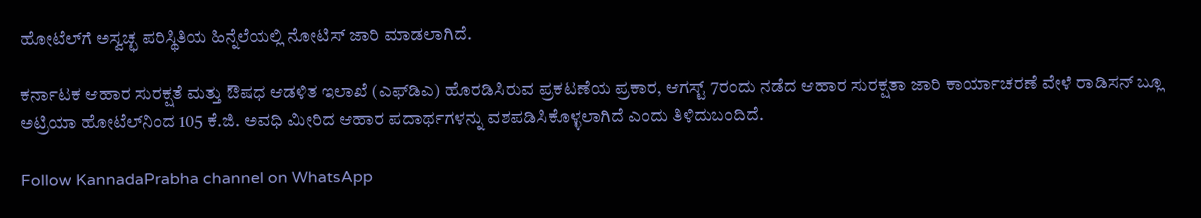ಹೋಟೆಲ್‌ಗೆ ಅಸ್ವಚ್ಛ ಪರಿಸ್ಥಿತಿಯ ಹಿನ್ನೆಲೆಯಲ್ಲಿ ನೋಟಿಸ್‌ ಜಾರಿ ಮಾಡಲಾಗಿದೆ.

ಕರ್ನಾಟಕ ಆಹಾರ ಸುರಕ್ಷತೆ ಮತ್ತು ಔಷಧ ಆಡಳಿತ ಇಲಾಖೆ (ಎಫ್‌ಡಿಎ) ಹೊರಡಿಸಿರುವ ಪ್ರಕಟಣೆಯ ಪ್ರಕಾರ, ಆಗಸ್ಟ್‌ 7ರಂದು ನಡೆದ ಆಹಾರ ಸುರಕ್ಷತಾ ಜಾರಿ ಕಾರ್ಯಾಚರಣೆ ವೇಳೆ ರಾಡಿಸನ್‌ ಬ್ಲೂ ಅಟ್ರಿಯಾ ಹೋಟೆಲ್‌ನಿಂದ 105 ಕೆ.ಜಿ. ಅವಧಿ ಮೀರಿದ ಆಹಾರ ಪದಾರ್ಥಗಳನ್ನು ವಶಪಡಿಸಿಕೊಳ್ಳಲಾಗಿದೆ ಎಂದು ತಿಳಿದುಬಂದಿದೆ.

Follow KannadaPrabha channel on WhatsApp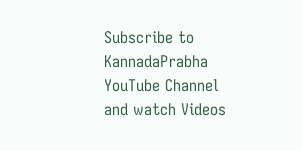Subscribe to KannadaPrabha YouTube Channel and watch Videos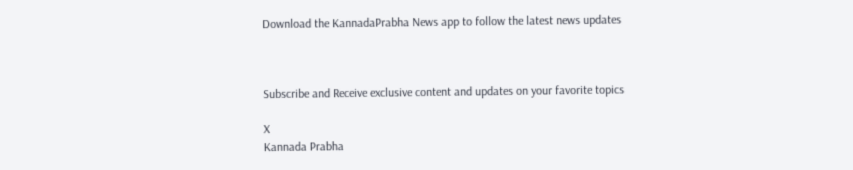Download the KannadaPrabha News app to follow the latest news updates



Subscribe and Receive exclusive content and updates on your favorite topics

X
Kannada Prabha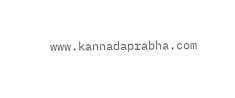www.kannadaprabha.com